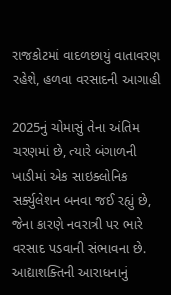રાજકોટમાં વાદળછાયું વાતાવરણ રહેશે, હળવા વરસાદની આગાહી

2025નું ચોમાસું તેના અંતિમ ચરણમાં છે, ત્યારે બંગાળની ખાડીમાં એક સાઇક્લોનિક સર્ક્યુલેશન બનવા જઈ રહ્યું છે, જેના કારણે નવરાત્રી પર ભારે વરસાદ પડવાની સંભાવના છે. આદ્યાશક્તિની આરાધનાનું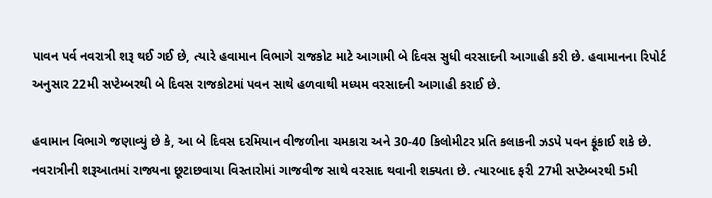પાવન પર્વ નવરાત્રી શરૂ થઈ ગઈ છે, ત્યારે હવામાન વિભાગે રાજકોટ માટે આગામી બે દિવસ સુધી વરસાદની આગાહી કરી છે. હવામાનના રિપોર્ટ અનુસાર 22મી સપ્ટેમ્બરથી બે દિવસ રાજકોટમાં પવન સાથે હળવાથી મધ્યમ વરસાદની આગાહી કરાઈ છે.

હવામાન વિભાગે જણાવ્યું છે કે, આ બે દિવસ દરમિયાન વીજળીના ચમકારા અને 30-40 કિલોમીટર પ્રતિ કલાકની ઝડપે પવન ફૂંકાઈ શકે છે. નવરાત્રીની શરૂઆતમાં રાજ્યના છૂટાછવાયા વિસ્તારોમાં ગાજવીજ સાથે વરસાદ થવાની શક્યતા છે. ત્યારબાદ ફરી 27મી સપ્ટેમ્બરથી 5મી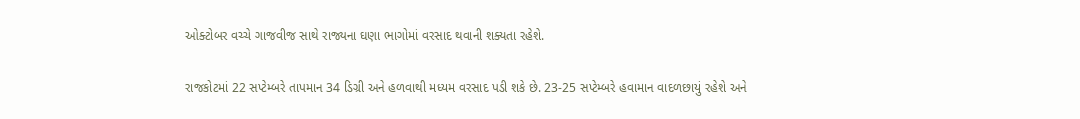ઓક્ટોબર વચ્ચે ગાજવીજ સાથે રાજ્યના ઘણા ભાગોમાં વરસાદ થવાની શક્યતા રહેશે.

રાજકોટમાં 22 સપ્ટેમ્બરે તાપમાન 34 ડિગ્રી અને હળવાથી મધ્યમ વરસાદ પડી શકે છે. 23-25 સપ્ટેમ્બરે હવામાન વાદળછાયું રહેશે અને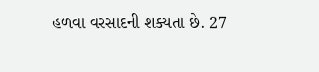હળવા વરસાદની શક્યતા છે. 27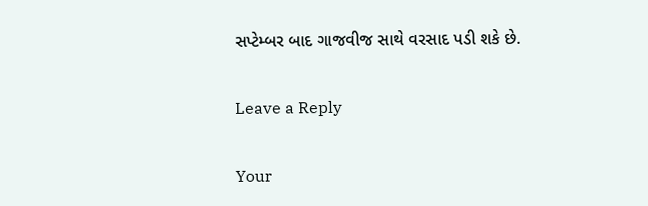સપ્ટેમ્બર બાદ ગાજવીજ સાથે વરસાદ પડી શકે છે.

Leave a Reply

Your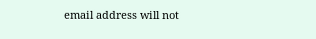email address will not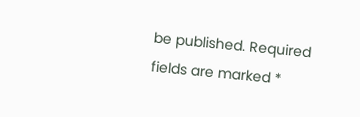be published. Required fields are marked *